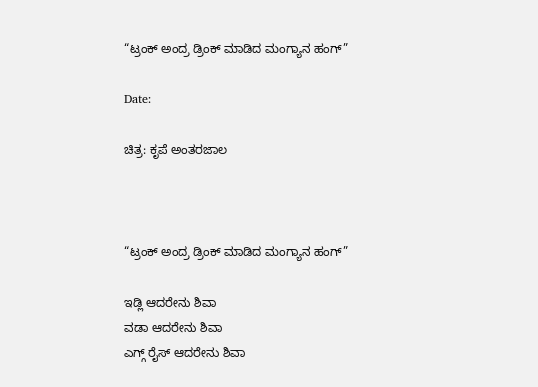“ಟ್ರಂಕ್ ಅಂದ್ರ ಡ್ರಿಂಕ್ ಮಾಡಿದ ಮಂಗ್ಯಾನ ಹಂಗ್”

Date:

ಚಿತ್ರ: ಕೃಪೆ ಅಂತರಜಾಲ



“ಟ್ರಂಕ್ ಅಂದ್ರ ಡ್ರಿಂಕ್ ಮಾಡಿದ ಮಂಗ್ಯಾನ ಹಂಗ್”

ಇಡ್ಲಿ ಆದರೇನು ಶಿವಾ
ವಡಾ ಆದರೇನು ಶಿವಾ
ಎಗ್ಗ್ ರೈಸ್ ಆದರೇನು ಶಿವಾ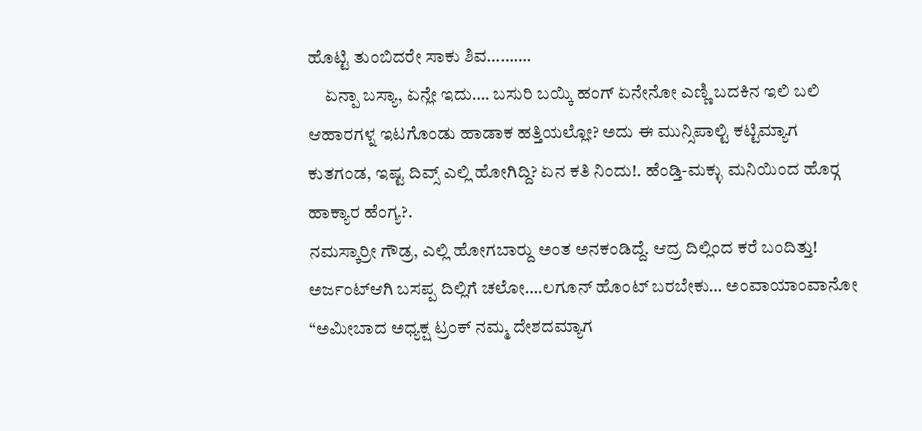ಹೊಟ್ಟಿ ತುಂಬಿದರೇ ಸಾಕು ಶಿವ……….
     ಏನ್ಪಾ ಬಸ್ಯಾ, ಏನ್ಲೇ ಇದು…. ಬಸುರಿ ಬಯ್ಕಿ ಹಂಗ್ ಏನೇನೋ ಎಣ್ಣಿ ಬದಕಿನ ಇಲಿ ಬಲಿ ಆಹಾರಗಳ್ನ ಇಟಗೊಂಡು ಹಾಡಾಕ ಹತ್ತಿಯಲ್ಲೋ? ಅದು ಈ ಮುನ್ಸಿಪಾಲ್ಟಿ ಕಟ್ಟಿಮ್ಯಾಗ ಕುತಗಂಡ, ಇಷ್ಟ ದಿವ್ಸ್ ಎಲ್ಲಿ ಹೋಗಿದ್ದಿ? ಏನ ಕತಿ ನಿಂದು!. ಹೆಂಡ್ತಿ-ಮಕ್ಳು ಮನಿಯಿಂದ ಹೊರ‍್ಗ ಹಾಕ್ಯಾರ ಹೆಂಗ್ಯ?.
ನಮಸ್ಕಾರ್ರೀ ಗೌಡ್ರ, ಎಲ್ಲಿ ಹೋಗಬಾರ‍್ದು ಅಂತ ಅನಕಂಡಿದ್ದೆ. ಆದ್ರ ದಿಲ್ಲಿಂದ ಕರೆ ಬಂದಿತ್ತು! ಅರ್ಜಂಟ್‌ಆಗಿ ಬಸಪ್ಪ ದಿಲ್ಲಿಗೆ ಚಲೋ….ಲಗೂನ್ ಹೊಂಟ್ ಬರಬೇಕು… ಅಂವಾಯಾಂವಾನೋ “ಅಮೀಬಾದ ಅಧ್ಯಕ್ಷ ಟ್ರಂಕ್ ನಮ್ಮ ದೇಶದಮ್ಯಾಗ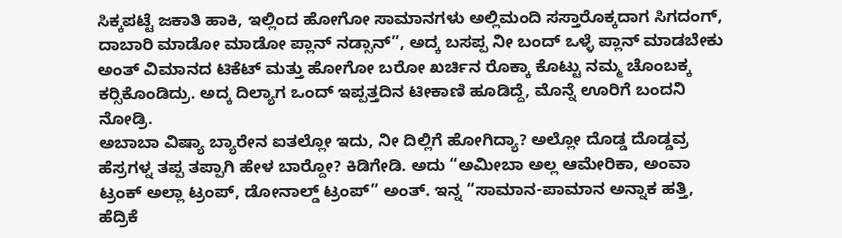ಸಿಕ್ಕಪಟ್ಟೆ ಜಕಾತಿ ಹಾಕಿ, ಇಲ್ಲಿಂದ ಹೋಗೋ ಸಾಮಾನಗಳು ಅಲ್ಲಿಮಂದಿ ಸಸ್ತಾರೊಕ್ಕದಾಗ ಸಿಗದಂಗ್, ದಾಬಾರಿ ಮಾಡೋ ಮಾಡೋ ಪ್ಲಾನ್ ನಡ್ಸಾನ್”, ಅದ್ಕ ಬಸಪ್ಪ ನೀ ಬಂದ್ ಒಳ್ಳೆ ಪ್ಲಾನ್ ಮಾಡಬೇಕು ಅಂತ್ ವಿಮಾನದ ಟಿಕೆಟ್ ಮತ್ತು ಹೋಗೋ ಬರೋ ಖರ್ಚಿನ ರೊಕ್ಕಾ ಕೊಟ್ಟು ನಮ್ಮ ಚೊಂಬಕ್ಕ ಕರ‍್ಸಿಕೊಂಡಿದ್ರು. ಅದ್ಕ ದಿಲ್ಯಾಗ ಒಂದ್ ಇಪ್ಪತ್ತದಿನ ಟೀಕಾಣಿ ಹೂಡಿದ್ದೆ, ಮೊನ್ನೆ ಊರಿಗೆ ಬಂದನಿ ನೋಡ್ರಿ.
ಅಬಾಬಾ ವಿಷ್ಯಾ ಬ್ಯಾರೇನ ಐತಲ್ಲೋ ಇದು, ನೀ ದಿಲ್ಲಿಗೆ ಹೋಗಿದ್ಯಾ? ಅಲ್ಲೋ ದೊಡ್ಡ ದೊಡ್ಡವ್ರ ಹೆಸ್ರಗಳ್ನ ತಪ್ಪ ತಪ್ಪಾಗಿ ಹೇಳ ಬಾರ‍್ದೋ? ಕಿಡಿಗೇಡಿ. ಅದು “ಅಮೀಬಾ ಅಲ್ಲ ಆಮೇರಿಕಾ, ಅಂವಾ ಟ್ರಂಕ್ ಅಲ್ಲಾ ಟ್ರಂಪ್, ಡೋನಾಲ್ಡ್ ಟ್ರಂಪ್” ಅಂತ್. ಇನ್ನ “ಸಾಮಾನ-ಪಾಮಾನ ಅನ್ನಾಕ ಹತ್ತಿ, ಹೆದ್ರಿಕೆ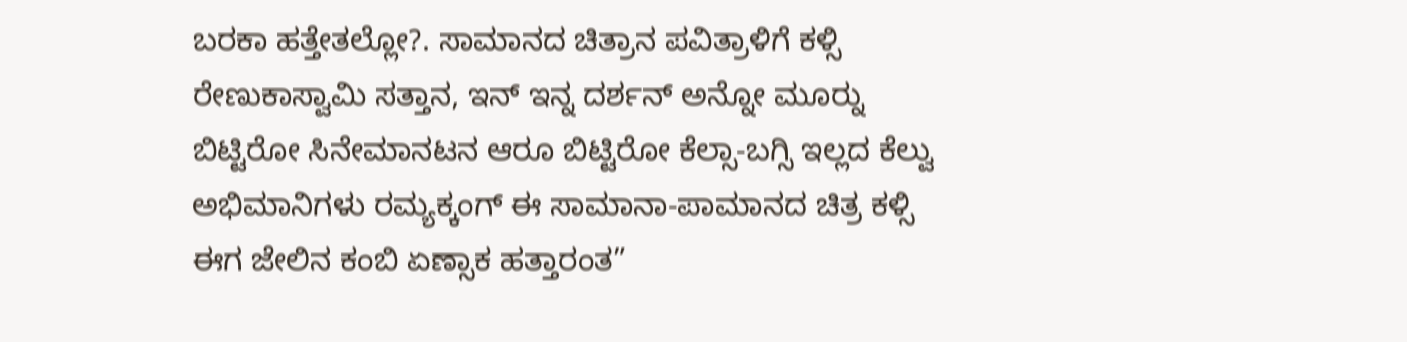ಬರಕಾ ಹತ್ತೇತಲ್ಲೋ?. ಸಾಮಾನದ ಚಿತ್ರಾನ ಪವಿತ್ರಾಳಿಗೆ ಕಳ್ಸಿ ರೇಣುಕಾಸ್ವಾಮಿ ಸತ್ತಾನ, ಇನ್ ಇನ್ನ ದರ್ಶನ್ ಅನ್ನೋ ಮೂರ‍್ನು ಬಿಟ್ಟಿರೋ ಸಿನೇಮಾನಟನ ಆರೂ ಬಿಟ್ಟಿರೋ ಕೆಲ್ಸಾ-ಬಗ್ಸಿ ಇಲ್ಲದ ಕೆಲ್ವು ಅಭಿಮಾನಿಗಳು ರಮ್ಯಕ್ಕಂಗ್ ಈ ಸಾಮಾನಾ-ಪಾಮಾನದ ಚಿತ್ರ ಕಳ್ಸಿ ಈಗ ಜೇಲಿನ ಕಂಬಿ ಏಣ್ಸಾಕ ಹತ್ತಾರಂತ”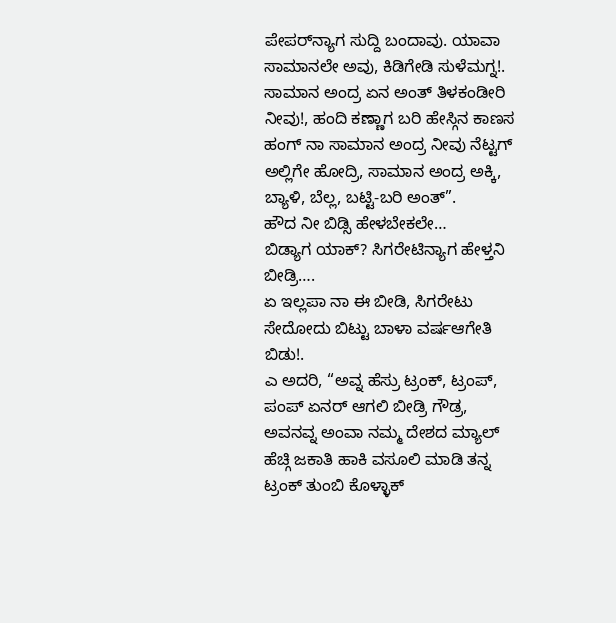ಪೇಪರ್‌ನ್ಯಾಗ ಸುದ್ದಿ ಬಂದಾವು. ಯಾವಾ ಸಾಮಾನಲೇ ಅವು, ಕಿಡಿಗೇಡಿ ಸುಳೆಮಗ್ನ!.
ಸಾಮಾನ ಅಂದ್ರ ಏನ ಅಂತ್ ತಿಳಕಂಡೀರಿ ನೀವು!, ಹಂದಿ ಕಣ್ಣಾಗ ಬರಿ ಹೇಸ್ಗಿನ ಕಾಣಸ ಹಂಗ್ ನಾ ಸಾಮಾನ ಅಂದ್ರ ನೀವು ನೆಟ್ಟಗ್ ಅಲ್ಲಿಗೇ ಹೋದ್ರಿ, ಸಾಮಾನ ಅಂದ್ರ ಅಕ್ಕಿ, ಬ್ಯಾಳಿ, ಬೆಲ್ಲ, ಬಟ್ಟಿ-ಬರಿ ಅಂತ್”.
ಹೌದ ನೀ ಬಿಡ್ಸಿ ಹೇಳಬೇಕಲೇ…
ಬಿಡ್ಯಾಗ ಯಾಕ್? ಸಿಗರೇಟಿನ್ಯಾಗ ಹೇಳ್ತನಿ ಬೀಡ್ರಿ….
ಏ ಇಲ್ಲಪಾ ನಾ ಈ ಬೀಡಿ, ಸಿಗರೇಟು ಸೇದೋದು ಬಿಟ್ಟು ಬಾಳಾ ವರ್ಷಆಗೇತಿ ಬಿಡು!.
ಎ ಅದರಿ, “ಅವ್ನ ಹೆಸ್ರು ಟ್ರಂಕ್, ಟ್ರಂಪ್, ಪಂಪ್ ಏನರ್ ಆಗಲಿ ಬೀಡ್ರಿ ಗೌಡ್ರ, ಅವನವ್ನ ಅಂವಾ ನಮ್ಮ ದೇಶದ ಮ್ಯಾಲ್ ಹೆಚ್ಗಿ ಜಕಾತಿ ಹಾಕಿ ವಸೂಲಿ ಮಾಡಿ ತನ್ನ ಟ್ರಂಕ್ ತುಂಬಿ ಕೊಳ್ಳಾಕ್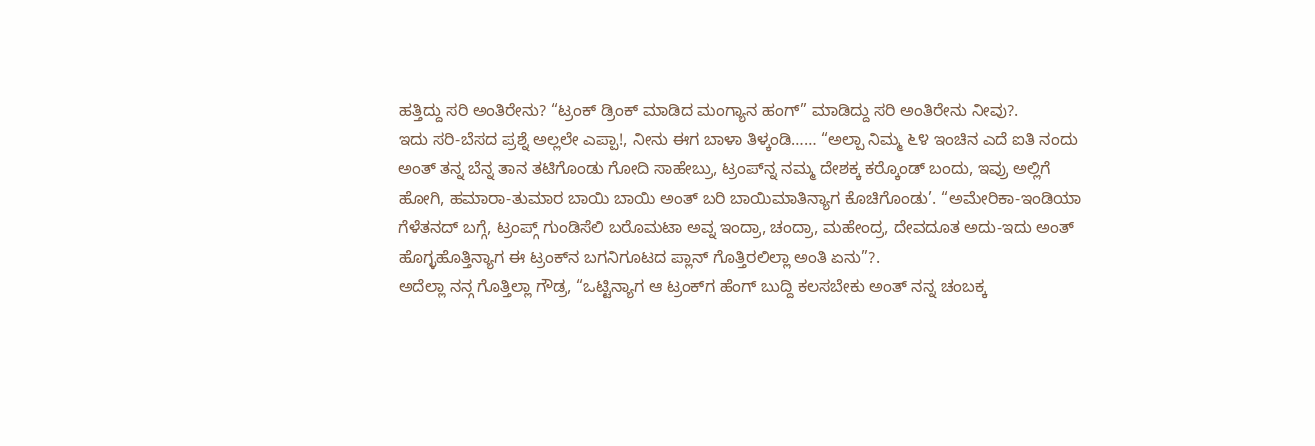ಹತ್ತಿದ್ದು ಸರಿ ಅಂತಿರೇನು? “ಟ್ರಂಕ್ ಡ್ರಿಂಕ್ ಮಾಡಿದ ಮಂಗ್ಯಾನ ಹಂಗ್” ಮಾಡಿದ್ದು ಸರಿ ಅಂತಿರೇನು ನೀವು?.
ಇದು ಸರಿ-ಬೆಸದ ಪ್ರಶ್ನೆ ಅಲ್ಲಲೇ ಎಪ್ಪಾ!, ನೀನು ಈಗ ಬಾಳಾ ತಿಳ್ಕಂಡಿ…… “ಅಲ್ಪಾ ನಿಮ್ಮ ೬೪ ಇಂಚಿನ ಎದೆ ಐತಿ ನಂದು ಅಂತ್ ತನ್ನ ಬೆನ್ನ ತಾನ ತಟಿಗೊಂಡು ಗೋದಿ ಸಾಹೇಬ್ರು, ಟ್ರಂಪ್‌ನ್ನ ನಮ್ಮ ದೇಶಕ್ಕ ಕರ‍್ಕೊಂಡ್ ಬಂದು, ಇವ್ರು ಅಲ್ಲಿಗೆ ಹೋಗಿ, ಹಮಾರಾ-ತುಮಾರ ಬಾಯಿ ಬಾಯಿ ಅಂತ್ ಬರಿ ಬಾಯಿಮಾತಿನ್ಯಾಗ ಕೊಚಿಗೊಂಡು’. “ಅಮೇರಿಕಾ-ಇಂಡಿಯಾ ಗೆಳೆತನದ್ ಬಗ್ಗೆ, ಟ್ರಂಪ್ಗ್ ಗುಂಡಿಸೆಲಿ ಬರೊಮಟಾ ಅವ್ನ ಇಂದ್ರಾ, ಚಂದ್ರಾ, ಮಹೇಂದ್ರ, ದೇವದೂತ ಅದು-ಇದು ಅಂತ್ ಹೊಗ್ಳಹೊತ್ತಿನ್ಯಾಗ ಈ ಟ್ರಂಕ್‌ನ ಬಗನಿಗೂಟದ ಪ್ಲಾನ್ ಗೊತ್ತಿರಲಿಲ್ಲಾ ಅಂತಿ ಏನು”?.
ಅದೆಲ್ಲಾ ನನ್ಗ ಗೊತ್ತಿಲ್ಲಾ ಗೌಡ್ರ, “ಒಟ್ಟಿನ್ಯಾಗ ಆ ಟ್ರಂಕ್‌ಗ ಹೆಂಗ್ ಬುದ್ದಿ ಕಲಸಬೇಕು ಅಂತ್ ನನ್ನ ಚಂಬಕ್ಕ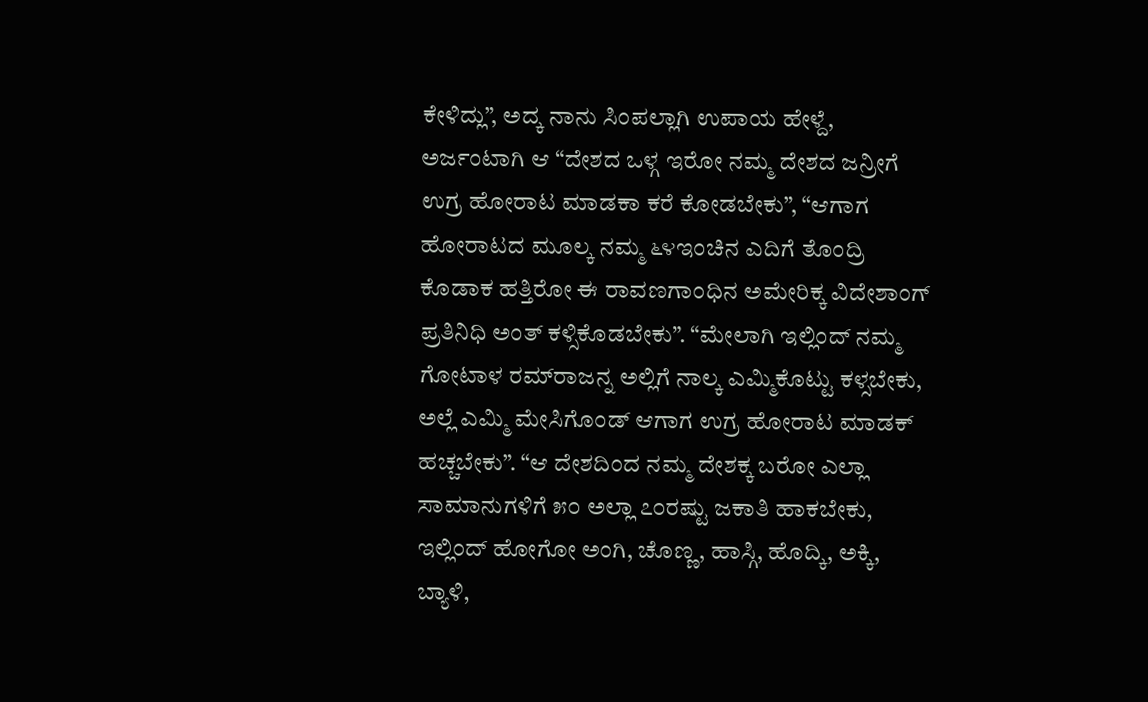ಕೇಳಿದ್ಲು”, ಅದ್ಕ ನಾನು ಸಿಂಪಲ್ಲಾಗಿ ಉಪಾಯ ಹೇಳ್ದೆ, ಅರ್ಜಂಟಾಗಿ ಆ “ದೇಶದ ಒಳ್ಗ ಇರೋ ನಮ್ಮ ದೇಶದ ಜನ್ರೀಗೆ ಉಗ್ರ ಹೋರಾಟ ಮಾಡಕಾ ಕರೆ ಕೋಡಬೇಕು”, “ಆಗಾಗ ಹೋರಾಟದ ಮೂಲ್ಕ ನಮ್ಮ ೬೪ಇಂಚಿನ ಎದಿಗೆ ತೊಂದ್ರಿ ಕೊಡಾಕ ಹತ್ತಿರೋ ಈ ರಾವಣಗಾಂಧಿನ ಅಮೇರಿಕ್ಕ ವಿದೇಶಾಂಗ್ ಪ್ರತಿನಿಧಿ ಅಂತ್ ಕಳ್ಸಿಕೊಡಬೇಕು”. “ಮೇಲಾಗಿ ಇಲ್ಲಿಂದ್ ನಮ್ಮ ಗೋಟಾಳ ರಮ್‌ರಾಜನ್ನ ಅಲ್ಲಿಗೆ ನಾಲ್ಕ ಎಮ್ಮಿಕೊಟ್ಟು ಕಳ್ಸಬೇಕು, ಅಲ್ಲೆ ಎಮ್ಮಿ ಮೇಸಿಗೊಂಡ್ ಆಗಾಗ ಉಗ್ರ ಹೋರಾಟ ಮಾಡಕ್ ಹಚ್ಚಬೇಕು”. “ಆ ದೇಶದಿಂದ ನಮ್ಮ ದೇಶಕ್ಕ ಬರೋ ಎಲ್ಲಾ ಸಾಮಾನುಗಳಿಗೆ ೫೦ ಅಲ್ಲಾ ೭೦ರಷ್ಟು ಜಕಾತಿ ಹಾಕಬೇಕು, ಇಲ್ಲಿಂದ್ ಹೋಗೋ ಅಂಗಿ, ಚೊಣ್ಣ, ಹಾಸ್ಗಿ, ಹೊದ್ಕಿ, ಅಕ್ಕಿ, ಬ್ಯಾಳಿ,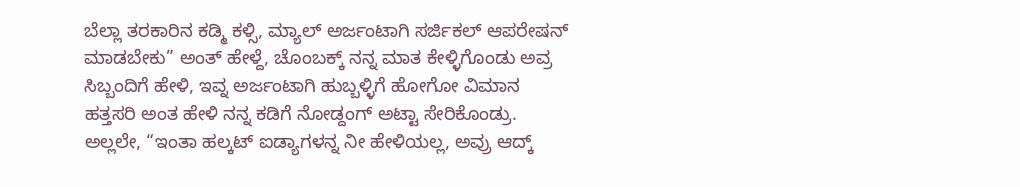ಬೆಲ್ಲಾ ತರಕಾರಿನ ಕಡ್ಮಿ ಕಳ್ಸಿ, ಮ್ಯಾಲ್ ಅರ್ಜಂಟಾಗಿ ಸರ್ಜಿಕಲ್ ಆಪರೇಷನ್ ಮಾಡಬೇಕು” ಅಂತ್ ಹೇಳ್ದೆ, ಚೊಂಬಕ್ಕ್ ನನ್ನ ಮಾತ ಕೇಳ್ಳಿಗೊಂಡು ಅವ್ರ ಸಿಬ್ಬಂದಿಗೆ ಹೇಳಿ, ಇವ್ನ ಅರ್ಜಂಟಾಗಿ ಹುಬ್ಬಳ್ಳಿಗೆ ಹೋಗೋ ವಿಮಾನ ಹತ್ತಸರಿ ಅಂತ ಹೇಳಿ ನನ್ನ ಕಡಿಗೆ ನೋಡ್ದಂಗ್ ಅಟ್ಟಾ ಸೇರಿಕೊಂಡ್ರು.
ಅಲ್ಲಲೇ, “ಇಂತಾ ಹಲ್ಕಟ್ ಐಡ್ಯಾಗಳನ್ನ ನೀ ಹೇಳಿಯಲ್ಲ, ಅವ್ರು ಆದ್ಕ್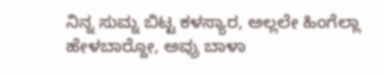ನಿನ್ನ ಸುಮ್ನ ಬಿಟ್ಟ ಕಳಸ್ಯಾರ, ಅಲ್ಲಲೇ ಹಿಂಗೆಲ್ಲಾ ಹೇಳಬಾರ‍್ದೋ, ಅವ್ರು ಬಾಳಾ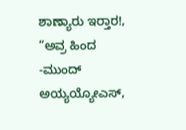ಶಾಣ್ಯಾರು ಇರ‍್ತಾರ!, “ಅವ್ರ ಹಿಂದ -ಮುಂದ್ ಅಯ್ಯಯ್ಯೋಎಸ್,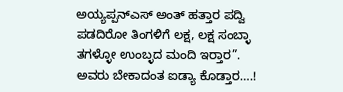ಅಯ್ಯಪ್ಪನ್‌ಎಸ್ ಅಂತ್ ಹತ್ತಾರ ಪದ್ವಿ ಪಡದಿರೋ ತಿಂಗಳಿಗೆ ಲಕ್ಷ, ಲಕ್ಷ ಸಂಬ್ಳಾ ತಗಳ್ಳೋ ಉಂಬ್ಳದ ಮಂದಿ ಇರ‍್ತಾರ”. ಅವರು ಬೇಕಾದಂತ ಐಡ್ಯಾ ಕೊಡ್ತಾರ….!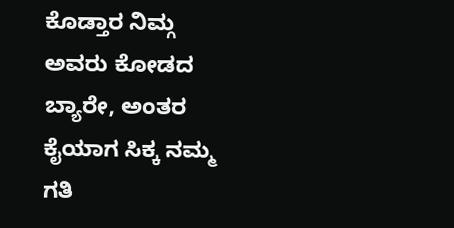ಕೊಡ್ತಾರ ನಿಮ್ಗ ಅವರು ಕೋಡದ ಬ್ಯಾರೇ, ಅಂತರ ಕೈಯಾಗ ಸಿಕ್ಕ ನಮ್ಮ ಗತಿ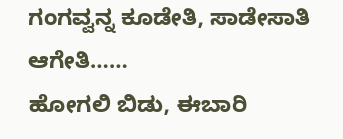ಗಂಗವ್ವನ್ನ ಕೂಡೇತಿ, ಸಾಡೇಸಾತಿ ಆಗೇತಿ……
ಹೋಗಲಿ ಬಿಡು, ಈಬಾರಿ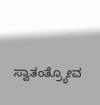ಸ್ವಾತಂತ್ರ್ಯೋವ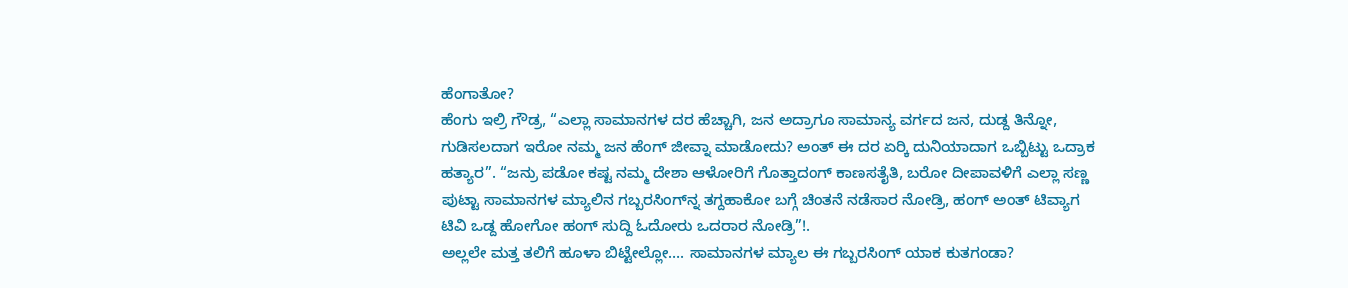ಹೆಂಗಾತೋ?
ಹೆಂಗು ಇಲ್ರಿ ಗೌಡ್ರ, “ಎಲ್ಲಾ ಸಾಮಾನಗಳ ದರ ಹೆಚ್ಚಾಗಿ, ಜನ ಅದ್ರಾಗೂ ಸಾಮಾನ್ಯ ವರ್ಗದ ಜನ, ದುಡ್ದ ತಿನ್ನೋ, ಗುಡಿಸಲದಾಗ ಇರೋ ನಮ್ಮ ಜನ ಹೆಂಗ್ ಜೀವ್ನಾ ಮಾಡೋದು? ಅಂತ್ ಈ ದರ ಏರ‍್ಕಿ ದುನಿಯಾದಾಗ ಒಬ್ಬಿಟ್ಟು ಒದ್ರಾಕ ಹತ್ಯಾರ”. “ಜನ್ರು ಪಡೋ ಕಷ್ಟ ನಮ್ಮ ದೇಶಾ ಆಳೋರಿಗೆ ಗೊತ್ತಾದಂಗ್ ಕಾಣಸತೈತಿ, ಬರೋ ದೀಪಾವಳಿಗೆ ಎಲ್ಲಾ ಸಣ್ಣ ಪುಟ್ಟಾ ಸಾಮಾನಗಳ ಮ್ಯಾಲಿನ ಗಬ್ಬರಸಿಂಗ್‌ನ್ನ ತಗ್ದಹಾಕೋ ಬಗ್ಗೆ ಚಿಂತನೆ ನಡೆಸಾರ ನೋಡ್ರಿ, ಹಂಗ್ ಅಂತ್ ಟಿವ್ಯಾಗ ಟಿವಿ ಒಡ್ದ ಹೋಗೋ ಹಂಗ್ ಸುದ್ದಿ ಓದೋರು ಒದರಾರ ನೋಡ್ರಿ”!.
ಅಲ್ಲಲೇ ಮತ್ತ ತಲಿಗೆ ಹೂಳಾ ಬಿಟ್ಟೇಲ್ಲೋ…. ಸಾಮಾನಗಳ ಮ್ಯಾಲ ಈ ಗಬ್ಬರಸಿಂಗ್ ಯಾಕ ಕುತಗಂಡಾ?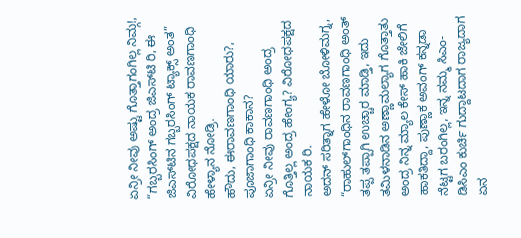ಏನ್ರೀ ನೀವು ಅಷ್ಟು ಗೊತ್ತಾಗಂಗಿಲ್ಲ ನಿಮ್ಗ!, “ಗಬ್ಬರಸಿಂಗ್ ಅಂದ್ರ ಜಿಎಸ್‌ಟಿ ರಿ, ಈ ಜಿಎಸ್‌ಟಿನ ಗಬ್ಬರಸಿಂಗ್ ಟ್ಯಾಕ್ಸ್ ಅಂತ” ವಿರೋಧಪಕ್ಷದ ನಾಯಕ ರಾವಣಗಾಂಧಿ ಹೇಳ್ಯಾನ ನೋಡ್ರಿ.
ಹೌದು, ಈರಾವಣಗಾಂಧಿ ಯಾರು?, ಪೂಜಾಗಾಂಧಿ ಕಾಕಾನ?
ಏನ್ರೀ ನೀವು ರಾವಣಗಾಂಧಿ ಅಂದ್ರ ಗೊತ್ತಿಲ್ಲ ಅಂದ್ರ ಹೇಂಗ್ಯ? ವಿರೋಧಪಕ್ಷದ ನಾಯಕ ರಿ.
ಅದನ್ ಸರಿತ್ನಾಗ ಹೇಳೋ ಬೋಳಿಮಗ್ನ, “ರಾಹುಲ್‌ಗಾಂಧಿನ ರಾವಣಗಾಂಧಿ ಅಂತ್ ತಪ್ಪ ತಪ್ಪಾಗಿ ಉಚ್ಚಾರ ಮಾಡ್ತಿ, ಇದು ತಮಿಳನಾಡಿನ ಅಣ್ಣಾಮಲ್ಯಾಗ ಗೊತ್ತಾತು ಅಂದ್ರ ನಿನ್ನ ಮ್ಯಾಲ ಕೇಸ್ ಹಾಕಿ ಜೇಲಿಗೆ ಹಾಕತಿದ್ದಾ, ಪುಣ್ಣಾಕ ಅವಂಗ್ ಕನ್ನಡಾ ನೆಟ್ಟಗ ಬರಂಗಿಲ್ಲ, ಇನ್ನ ನಮ್ಮ ಸಿಎಂ-ಡಿಸಿಎಂ ಕುರ್ಚಿ ಗುದ್ದಾಟದಾಗ ರಾಜ್ಯದಾಗ ಏನ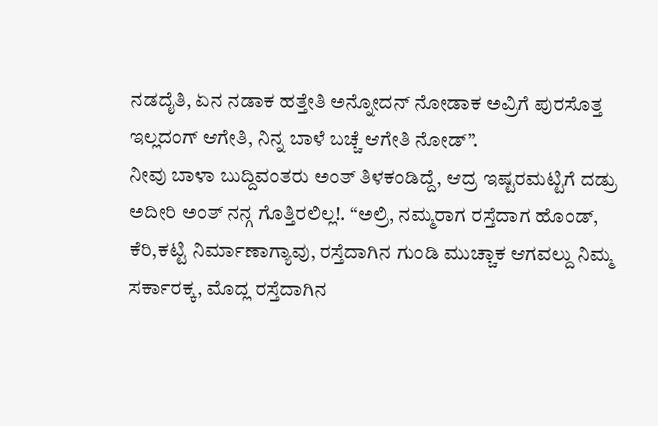ನಡದೈತಿ, ಏನ ನಡಾಕ ಹತ್ತೇತಿ ಅನ್ನೋದನ್ ನೋಡಾಕ ಅವ್ರಿಗೆ ಪುರಸೊತ್ತ ಇಲ್ಲದಂಗ್ ಆಗೇತಿ, ನಿನ್ನ ಬಾಳೆ ಬಚ್ಚೆ ಆಗೇತಿ ನೋಡ್”.
ನೀವು ಬಾಳಾ ಬುದ್ದಿವಂತರು ಅಂತ್ ತಿಳಕಂಡಿದ್ದೆ, ಆದ್ರ ಇಷ್ಟರಮಟ್ಟಿಗೆ ದಡ್ರು ಅದೀರಿ ಅಂತ್ ನನ್ಗ ಗೊತ್ತಿರಲಿಲ್ಲ!. “ಅಲ್ರಿ, ನಮ್ಮರಾಗ ರಸ್ತೆದಾಗ ಹೊಂಡ್, ಕೆರಿ,ಕಟ್ಟಿ ನಿರ್ಮಾಣಾಗ್ಯಾವು, ರಸ್ತೆದಾಗಿನ ಗುಂಡಿ ಮುಚ್ಚಾಕ ಆಗವಲ್ದು ನಿಮ್ಮ ಸರ್ಕಾರಕ್ಕ, ಮೊದ್ಲ ರಸ್ತೆದಾಗಿನ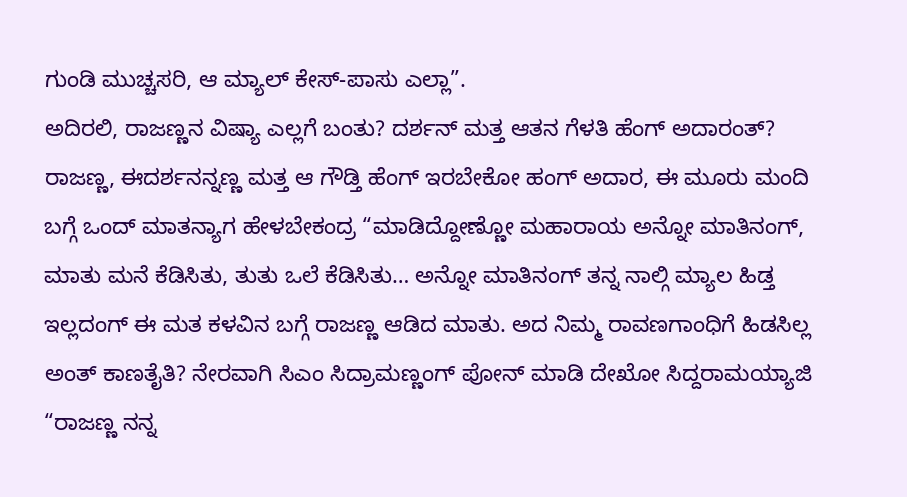ಗುಂಡಿ ಮುಚ್ಚಸರಿ, ಆ ಮ್ಯಾಲ್ ಕೇಸ್-ಪಾಸು ಎಲ್ಲಾ”.
ಅದಿರಲಿ, ರಾಜಣ್ಣನ ವಿಷ್ಯಾ ಎಲ್ಲಗೆ ಬಂತು? ದರ್ಶನ್ ಮತ್ತ ಆತನ ಗೆಳತಿ ಹೆಂಗ್ ಅದಾರಂತ್?
ರಾಜಣ್ಣ, ಈದರ್ಶನನ್ನಣ್ಣ ಮತ್ತ ಆ ಗೌಡ್ತಿ ಹೆಂಗ್ ಇರಬೇಕೋ ಹಂಗ್ ಅದಾರ, ಈ ಮೂರು ಮಂದಿ ಬಗ್ಗೆ ಒಂದ್ ಮಾತನ್ಯಾಗ ಹೇಳಬೇಕಂದ್ರ “ಮಾಡಿದ್ದೋಣ್ಣೋ ಮಹಾರಾಯ ಅನ್ನೋ ಮಾತಿನಂಗ್, ಮಾತು ಮನೆ ಕೆಡಿಸಿತು, ತುತು ಒಲೆ ಕೆಡಿಸಿತು… ಅನ್ನೋ ಮಾತಿನಂಗ್ ತನ್ನ ನಾಲ್ಗಿ ಮ್ಯಾಲ ಹಿಡ್ತ ಇಲ್ಲದಂಗ್ ಈ ಮತ ಕಳವಿನ ಬಗ್ಗೆ ರಾಜಣ್ಣ ಆಡಿದ ಮಾತು. ಅದ ನಿಮ್ಮ ರಾವಣಗಾಂಧಿಗೆ ಹಿಡಸಿಲ್ಲ ಅಂತ್ ಕಾಣತೈತಿ? ನೇರವಾಗಿ ಸಿಎಂ ಸಿದ್ರಾಮಣ್ಣಂಗ್ ಪೋನ್ ಮಾಡಿ ದೇಖೋ ಸಿದ್ದರಾಮಯ್ಯಾಜಿ “ರಾಜಣ್ಣ ನನ್ನ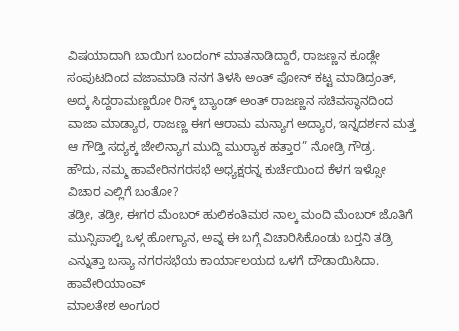ವಿಷಯಾದಾಗಿ ಬಾಯಿಗ ಬಂದಂಗ್ ಮಾತನಾಡಿದ್ದಾರೆ, ರಾಜಣ್ಣನ ಕೂಡ್ಲೇ ಸಂಪುಟದಿಂದ ವಜಾಮಾಡಿ ನನಗ ತಿಳಸಿ ಅಂತ್ ಪೋನ್ ಕಟ್ಟ ಮಾಡಿದ್ರಂತ್, ಅದ್ಕ ಸಿದ್ದರಾಮಣ್ಣರೋ ರಿಸ್ಕ್ ಬ್ಯಾಂಡ್ ಅಂತ್ ರಾಜಣ್ಣನ ಸಚಿವಸ್ಥಾನದಿಂದ ವಾಜಾ ಮಾಡ್ಯಾರ, ರಾಜಣ್ಣ ಈಗ ಆರಾಮ ಮನ್ಯಾಗ ಅದ್ಯಾರ, ಇನ್ನದರ್ಶನ ಮತ್ತ ಆ ಗೌಡ್ತಿ ಸದ್ಯಕ್ಕ ಜೇಲಿನ್ಯಾಗ ಮುದ್ದಿ ಮುರ‍್ಯಾಕ ಹತ್ತಾರ” ನೋಡ್ರಿ ಗೌಡ್ರ.
ಹೌದು, ನಮ್ಮ ಹಾವೇರಿನಗರಸಭೆ ಅಧ್ಯಕ್ಷರನ್ನ ಕುರ್ಚೆಯಿಂದ ಕೆಳಗ ಇಳ್ಸೋ ವಿಚಾರ ಎಲ್ಲಿಗೆ ಬಂತೋ?
ತಡ್ರೀ, ತಡ್ರೀ, ಈಗರ ಮೆಂಬರ್ ಹುಲಿಕಂತಿಮಠ ನಾಲ್ಕ ಮಂದಿ ಮೆಂಬರ್ ಜೊತಿಗೆ ಮುನ್ಸಿಪಾಲ್ಟಿ ಒಳ್ಗ ಹೋಗ್ಯಾನ, ಅವ್ನ ಈ ಬಗ್ಗೆ ವಿಚಾರಿಸಿಕೊಂಡು ಬರ‍್ತನಿ ತಡ್ರಿ ಎನ್ನುತ್ತಾ ಬಸ್ಯಾ ನಗರಸಭೆಯ ಕಾರ್ಯಾಲಯದ ಒಳಗೆ ದೌಡಾಯಿಸಿದಾ.
ಹಾವೇರಿಯಾಂವ್
ಮಾಲತೇಶ ಅಂಗೂರ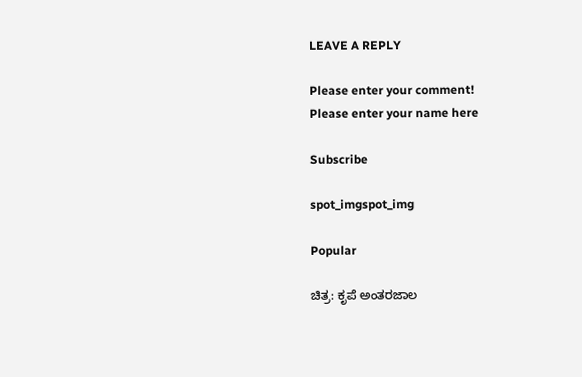LEAVE A REPLY

Please enter your comment!
Please enter your name here

Subscribe

spot_imgspot_img

Popular

ಚಿತ್ರ: ಕೃಪೆ ಅಂತರಜಾಲ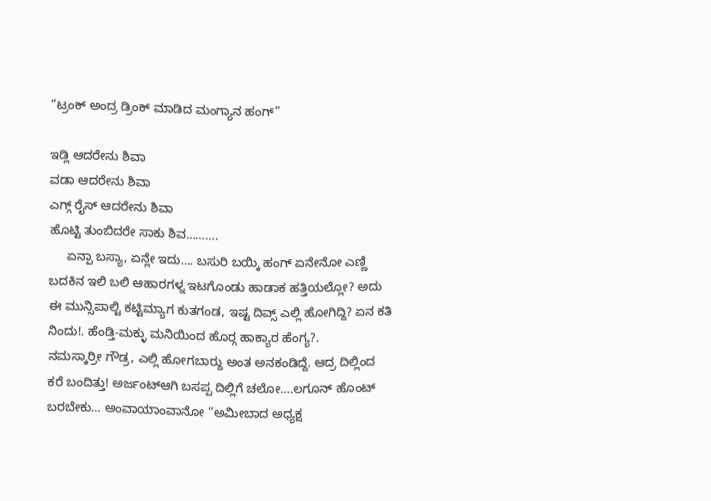“ಟ್ರಂಕ್ ಅಂದ್ರ ಡ್ರಿಂಕ್ ಮಾಡಿದ ಮಂಗ್ಯಾನ ಹಂಗ್”

ಇಡ್ಲಿ ಆದರೇನು ಶಿವಾ
ವಡಾ ಆದರೇನು ಶಿವಾ
ಎಗ್ಗ್ ರೈಸ್ ಆದರೇನು ಶಿವಾ
ಹೊಟ್ಟಿ ತುಂಬಿದರೇ ಸಾಕು ಶಿವ……….
     ಏನ್ಪಾ ಬಸ್ಯಾ, ಏನ್ಲೇ ಇದು…. ಬಸುರಿ ಬಯ್ಕಿ ಹಂಗ್ ಏನೇನೋ ಎಣ್ಣಿ ಬದಕಿನ ಇಲಿ ಬಲಿ ಆಹಾರಗಳ್ನ ಇಟಗೊಂಡು ಹಾಡಾಕ ಹತ್ತಿಯಲ್ಲೋ? ಅದು ಈ ಮುನ್ಸಿಪಾಲ್ಟಿ ಕಟ್ಟಿಮ್ಯಾಗ ಕುತಗಂಡ, ಇಷ್ಟ ದಿವ್ಸ್ ಎಲ್ಲಿ ಹೋಗಿದ್ದಿ? ಏನ ಕತಿ ನಿಂದು!. ಹೆಂಡ್ತಿ-ಮಕ್ಳು ಮನಿಯಿಂದ ಹೊರ‍್ಗ ಹಾಕ್ಯಾರ ಹೆಂಗ್ಯ?.
ನಮಸ್ಕಾರ್ರೀ ಗೌಡ್ರ, ಎಲ್ಲಿ ಹೋಗಬಾರ‍್ದು ಅಂತ ಅನಕಂಡಿದ್ದೆ. ಆದ್ರ ದಿಲ್ಲಿಂದ ಕರೆ ಬಂದಿತ್ತು! ಅರ್ಜಂಟ್‌ಆಗಿ ಬಸಪ್ಪ ದಿಲ್ಲಿಗೆ ಚಲೋ….ಲಗೂನ್ ಹೊಂಟ್ ಬರಬೇಕು… ಅಂವಾಯಾಂವಾನೋ “ಅಮೀಬಾದ ಅಧ್ಯಕ್ಷ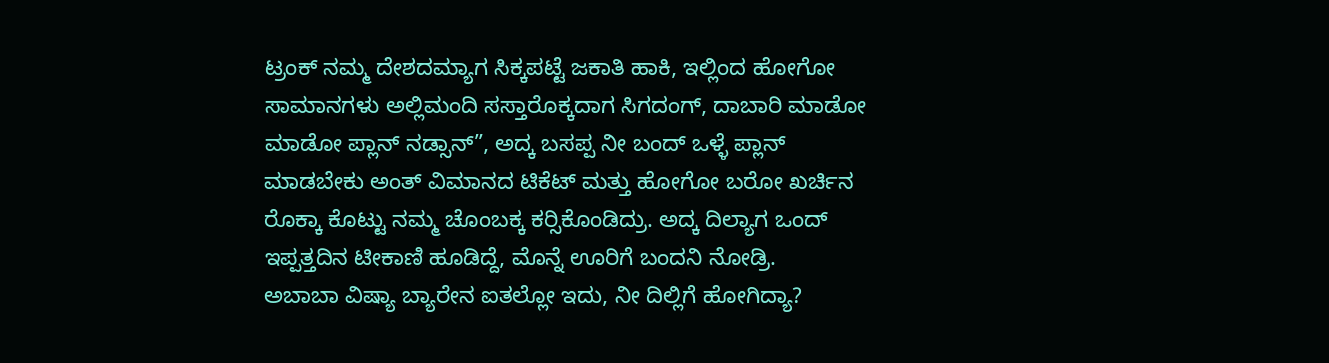ಟ್ರಂಕ್ ನಮ್ಮ ದೇಶದಮ್ಯಾಗ ಸಿಕ್ಕಪಟ್ಟೆ ಜಕಾತಿ ಹಾಕಿ, ಇಲ್ಲಿಂದ ಹೋಗೋ ಸಾಮಾನಗಳು ಅಲ್ಲಿಮಂದಿ ಸಸ್ತಾರೊಕ್ಕದಾಗ ಸಿಗದಂಗ್, ದಾಬಾರಿ ಮಾಡೋ ಮಾಡೋ ಪ್ಲಾನ್ ನಡ್ಸಾನ್”, ಅದ್ಕ ಬಸಪ್ಪ ನೀ ಬಂದ್ ಒಳ್ಳೆ ಪ್ಲಾನ್ ಮಾಡಬೇಕು ಅಂತ್ ವಿಮಾನದ ಟಿಕೆಟ್ ಮತ್ತು ಹೋಗೋ ಬರೋ ಖರ್ಚಿನ ರೊಕ್ಕಾ ಕೊಟ್ಟು ನಮ್ಮ ಚೊಂಬಕ್ಕ ಕರ‍್ಸಿಕೊಂಡಿದ್ರು. ಅದ್ಕ ದಿಲ್ಯಾಗ ಒಂದ್ ಇಪ್ಪತ್ತದಿನ ಟೀಕಾಣಿ ಹೂಡಿದ್ದೆ, ಮೊನ್ನೆ ಊರಿಗೆ ಬಂದನಿ ನೋಡ್ರಿ.
ಅಬಾಬಾ ವಿಷ್ಯಾ ಬ್ಯಾರೇನ ಐತಲ್ಲೋ ಇದು, ನೀ ದಿಲ್ಲಿಗೆ ಹೋಗಿದ್ಯಾ?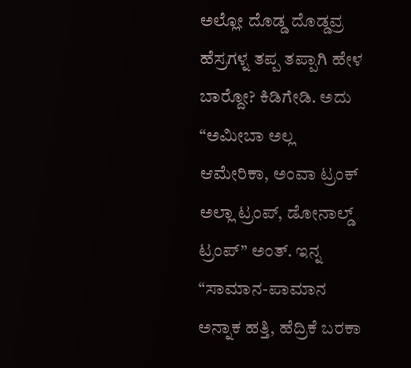ಅಲ್ಲೋ ದೊಡ್ಡ ದೊಡ್ಡವ್ರ ಹೆಸ್ರಗಳ್ನ ತಪ್ಪ ತಪ್ಪಾಗಿ ಹೇಳ ಬಾರ‍್ದೋ? ಕಿಡಿಗೇಡಿ. ಅದು “ಅಮೀಬಾ ಅಲ್ಲ ಆಮೇರಿಕಾ, ಅಂವಾ ಟ್ರಂಕ್ ಅಲ್ಲಾ ಟ್ರಂಪ್, ಡೋನಾಲ್ಡ್ ಟ್ರಂಪ್” ಅಂತ್. ಇನ್ನ “ಸಾಮಾನ-ಪಾಮಾನ ಅನ್ನಾಕ ಹತ್ತಿ, ಹೆದ್ರಿಕೆ ಬರಕಾ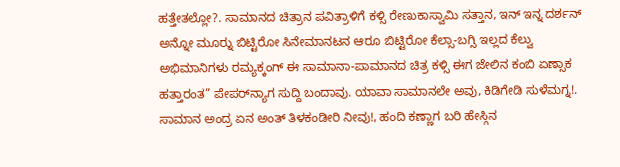ಹತ್ತೇತಲ್ಲೋ?. ಸಾಮಾನದ ಚಿತ್ರಾನ ಪವಿತ್ರಾಳಿಗೆ ಕಳ್ಸಿ ರೇಣುಕಾಸ್ವಾಮಿ ಸತ್ತಾನ, ಇನ್ ಇನ್ನ ದರ್ಶನ್ ಅನ್ನೋ ಮೂರ‍್ನು ಬಿಟ್ಟಿರೋ ಸಿನೇಮಾನಟನ ಆರೂ ಬಿಟ್ಟಿರೋ ಕೆಲ್ಸಾ-ಬಗ್ಸಿ ಇಲ್ಲದ ಕೆಲ್ವು ಅಭಿಮಾನಿಗಳು ರಮ್ಯಕ್ಕಂಗ್ ಈ ಸಾಮಾನಾ-ಪಾಮಾನದ ಚಿತ್ರ ಕಳ್ಸಿ ಈಗ ಜೇಲಿನ ಕಂಬಿ ಏಣ್ಸಾಕ ಹತ್ತಾರಂತ” ಪೇಪರ್‌ನ್ಯಾಗ ಸುದ್ದಿ ಬಂದಾವು. ಯಾವಾ ಸಾಮಾನಲೇ ಅವು, ಕಿಡಿಗೇಡಿ ಸುಳೆಮಗ್ನ!.
ಸಾಮಾನ ಅಂದ್ರ ಏನ ಅಂತ್ ತಿಳಕಂಡೀರಿ ನೀವು!, ಹಂದಿ ಕಣ್ಣಾಗ ಬರಿ ಹೇಸ್ಗಿನ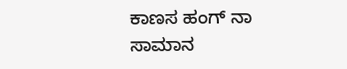ಕಾಣಸ ಹಂಗ್ ನಾ ಸಾಮಾನ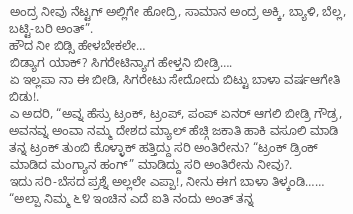ಅಂದ್ರ ನೀವು ನೆಟ್ಟಗ್ ಅಲ್ಲಿಗೇ ಹೋದ್ರಿ, ಸಾಮಾನ ಅಂದ್ರ ಅಕ್ಕಿ, ಬ್ಯಾಳಿ, ಬೆಲ್ಲ, ಬಟ್ಟಿ-ಬರಿ ಅಂತ್”.
ಹೌದ ನೀ ಬಿಡ್ಸಿ ಹೇಳಬೇಕಲೇ…
ಬಿಡ್ಯಾಗ ಯಾಕ್? ಸಿಗರೇಟಿನ್ಯಾಗ ಹೇಳ್ತನಿ ಬೀಡ್ರಿ….
ಏ ಇಲ್ಲಪಾ ನಾ ಈ ಬೀಡಿ, ಸಿಗರೇಟು ಸೇದೋದು ಬಿಟ್ಟು ಬಾಳಾ ವರ್ಷಆಗೇತಿ ಬಿಡು!.
ಎ ಅದರಿ, “ಅವ್ನ ಹೆಸ್ರು ಟ್ರಂಕ್, ಟ್ರಂಪ್, ಪಂಪ್ ಏನರ್ ಆಗಲಿ ಬೀಡ್ರಿ ಗೌಡ್ರ, ಅವನವ್ನ ಅಂವಾ ನಮ್ಮ ದೇಶದ ಮ್ಯಾಲ್ ಹೆಚ್ಗಿ ಜಕಾತಿ ಹಾಕಿ ವಸೂಲಿ ಮಾಡಿ ತನ್ನ ಟ್ರಂಕ್ ತುಂಬಿ ಕೊಳ್ಳಾಕ್ ಹತ್ತಿದ್ದು ಸರಿ ಅಂತಿರೇನು? “ಟ್ರಂಕ್ ಡ್ರಿಂಕ್ ಮಾಡಿದ ಮಂಗ್ಯಾನ ಹಂಗ್” ಮಾಡಿದ್ದು ಸರಿ ಅಂತಿರೇನು ನೀವು?.
ಇದು ಸರಿ-ಬೆಸದ ಪ್ರಶ್ನೆ ಅಲ್ಲಲೇ ಎಪ್ಪಾ!, ನೀನು ಈಗ ಬಾಳಾ ತಿಳ್ಕಂಡಿ…… “ಅಲ್ಪಾ ನಿಮ್ಮ ೬೪ ಇಂಚಿನ ಎದೆ ಐತಿ ನಂದು ಅಂತ್ ತನ್ನ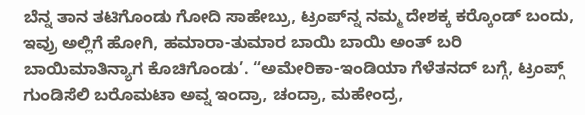ಬೆನ್ನ ತಾನ ತಟಿಗೊಂಡು ಗೋದಿ ಸಾಹೇಬ್ರು, ಟ್ರಂಪ್‌ನ್ನ ನಮ್ಮ ದೇಶಕ್ಕ ಕರ‍್ಕೊಂಡ್ ಬಂದು, ಇವ್ರು ಅಲ್ಲಿಗೆ ಹೋಗಿ, ಹಮಾರಾ-ತುಮಾರ ಬಾಯಿ ಬಾಯಿ ಅಂತ್ ಬರಿ ಬಾಯಿಮಾತಿನ್ಯಾಗ ಕೊಚಿಗೊಂಡು’. “ಅಮೇರಿಕಾ-ಇಂಡಿಯಾ ಗೆಳೆತನದ್ ಬಗ್ಗೆ, ಟ್ರಂಪ್ಗ್ ಗುಂಡಿಸೆಲಿ ಬರೊಮಟಾ ಅವ್ನ ಇಂದ್ರಾ, ಚಂದ್ರಾ, ಮಹೇಂದ್ರ,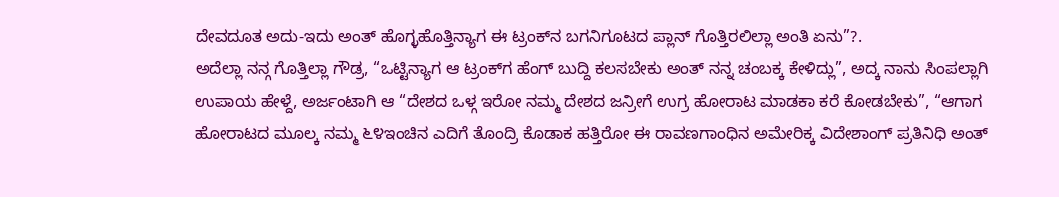ದೇವದೂತ ಅದು-ಇದು ಅಂತ್ ಹೊಗ್ಳಹೊತ್ತಿನ್ಯಾಗ ಈ ಟ್ರಂಕ್‌ನ ಬಗನಿಗೂಟದ ಪ್ಲಾನ್ ಗೊತ್ತಿರಲಿಲ್ಲಾ ಅಂತಿ ಏನು”?.
ಅದೆಲ್ಲಾ ನನ್ಗ ಗೊತ್ತಿಲ್ಲಾ ಗೌಡ್ರ, “ಒಟ್ಟಿನ್ಯಾಗ ಆ ಟ್ರಂಕ್‌ಗ ಹೆಂಗ್ ಬುದ್ದಿ ಕಲಸಬೇಕು ಅಂತ್ ನನ್ನ ಚಂಬಕ್ಕ ಕೇಳಿದ್ಲು”, ಅದ್ಕ ನಾನು ಸಿಂಪಲ್ಲಾಗಿ ಉಪಾಯ ಹೇಳ್ದೆ, ಅರ್ಜಂಟಾಗಿ ಆ “ದೇಶದ ಒಳ್ಗ ಇರೋ ನಮ್ಮ ದೇಶದ ಜನ್ರೀಗೆ ಉಗ್ರ ಹೋರಾಟ ಮಾಡಕಾ ಕರೆ ಕೋಡಬೇಕು”, “ಆಗಾಗ ಹೋರಾಟದ ಮೂಲ್ಕ ನಮ್ಮ ೬೪ಇಂಚಿನ ಎದಿಗೆ ತೊಂದ್ರಿ ಕೊಡಾಕ ಹತ್ತಿರೋ ಈ ರಾವಣಗಾಂಧಿನ ಅಮೇರಿಕ್ಕ ವಿದೇಶಾಂಗ್ ಪ್ರತಿನಿಧಿ ಅಂತ್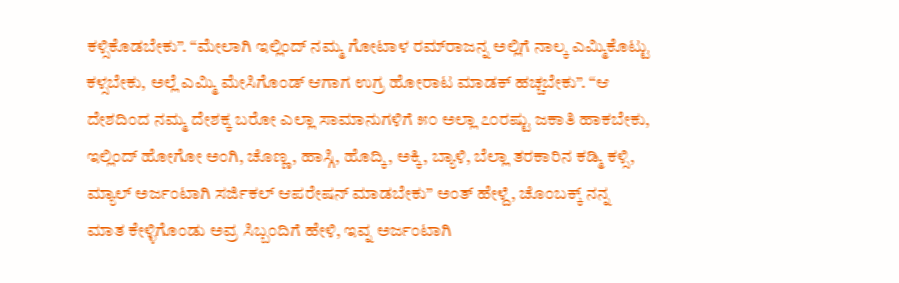ಕಳ್ಸಿಕೊಡಬೇಕು”. “ಮೇಲಾಗಿ ಇಲ್ಲಿಂದ್ ನಮ್ಮ ಗೋಟಾಳ ರಮ್‌ರಾಜನ್ನ ಅಲ್ಲಿಗೆ ನಾಲ್ಕ ಎಮ್ಮಿಕೊಟ್ಟು ಕಳ್ಸಬೇಕು, ಅಲ್ಲೆ ಎಮ್ಮಿ ಮೇಸಿಗೊಂಡ್ ಆಗಾಗ ಉಗ್ರ ಹೋರಾಟ ಮಾಡಕ್ ಹಚ್ಚಬೇಕು”. “ಆ ದೇಶದಿಂದ ನಮ್ಮ ದೇಶಕ್ಕ ಬರೋ ಎಲ್ಲಾ ಸಾಮಾನುಗಳಿಗೆ ೫೦ ಅಲ್ಲಾ ೭೦ರಷ್ಟು ಜಕಾತಿ ಹಾಕಬೇಕು, ಇಲ್ಲಿಂದ್ ಹೋಗೋ ಅಂಗಿ, ಚೊಣ್ಣ, ಹಾಸ್ಗಿ, ಹೊದ್ಕಿ, ಅಕ್ಕಿ, ಬ್ಯಾಳಿ, ಬೆಲ್ಲಾ ತರಕಾರಿನ ಕಡ್ಮಿ ಕಳ್ಸಿ, ಮ್ಯಾಲ್ ಅರ್ಜಂಟಾಗಿ ಸರ್ಜಿಕಲ್ ಆಪರೇಷನ್ ಮಾಡಬೇಕು” ಅಂತ್ ಹೇಳ್ದೆ, ಚೊಂಬಕ್ಕ್ ನನ್ನ ಮಾತ ಕೇಳ್ಳಿಗೊಂಡು ಅವ್ರ ಸಿಬ್ಬಂದಿಗೆ ಹೇಳಿ, ಇವ್ನ ಅರ್ಜಂಟಾಗಿ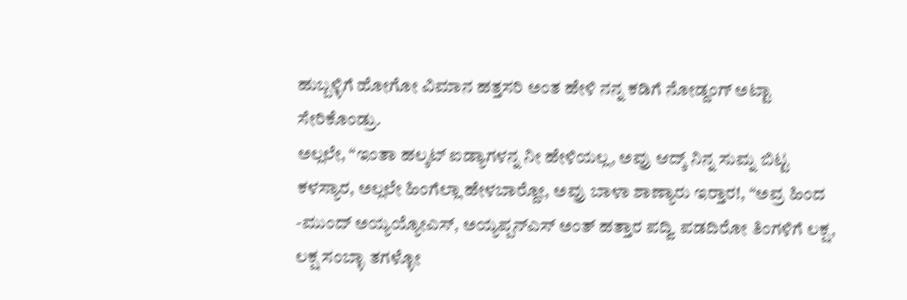ಹುಬ್ಬಳ್ಳಿಗೆ ಹೋಗೋ ವಿಮಾನ ಹತ್ತಸರಿ ಅಂತ ಹೇಳಿ ನನ್ನ ಕಡಿಗೆ ನೋಡ್ದಂಗ್ ಅಟ್ಟಾ ಸೇರಿಕೊಂಡ್ರು.
ಅಲ್ಲಲೇ, “ಇಂತಾ ಹಲ್ಕಟ್ ಐಡ್ಯಾಗಳನ್ನ ನೀ ಹೇಳಿಯಲ್ಲ, ಅವ್ರು ಆದ್ಕ್ ನಿನ್ನ ಸುಮ್ನ ಬಿಟ್ಟ ಕಳಸ್ಯಾರ, ಅಲ್ಲಲೇ ಹಿಂಗೆಲ್ಲಾ ಹೇಳಬಾರ‍್ದೋ, ಅವ್ರು ಬಾಳಾ ಶಾಣ್ಯಾರು ಇರ‍್ತಾರ!, “ಅವ್ರ ಹಿಂದ -ಮುಂದ್ ಅಯ್ಯಯ್ಯೋಎಸ್, ಅಯ್ಯಪ್ಪನ್‌ಎಸ್ ಅಂತ್ ಹತ್ತಾರ ಪದ್ವಿ ಪಡದಿರೋ ತಿಂಗಳಿಗೆ ಲಕ್ಷ, ಲಕ್ಷ ಸಂಬ್ಳಾ ತಗಳ್ಳೋ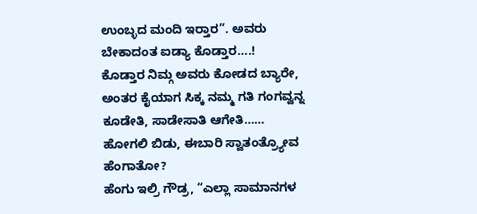ಉಂಬ್ಳದ ಮಂದಿ ಇರ‍್ತಾರ”. ಅವರು ಬೇಕಾದಂತ ಐಡ್ಯಾ ಕೊಡ್ತಾರ….!
ಕೊಡ್ತಾರ ನಿಮ್ಗ ಅವರು ಕೋಡದ ಬ್ಯಾರೇ, ಅಂತರ ಕೈಯಾಗ ಸಿಕ್ಕ ನಮ್ಮ ಗತಿ ಗಂಗವ್ವನ್ನ ಕೂಡೇತಿ, ಸಾಡೇಸಾತಿ ಆಗೇತಿ……
ಹೋಗಲಿ ಬಿಡು, ಈಬಾರಿ ಸ್ವಾತಂತ್ರ್ಯೋವ ಹೆಂಗಾತೋ?
ಹೆಂಗು ಇಲ್ರಿ ಗೌಡ್ರ, “ಎಲ್ಲಾ ಸಾಮಾನಗಳ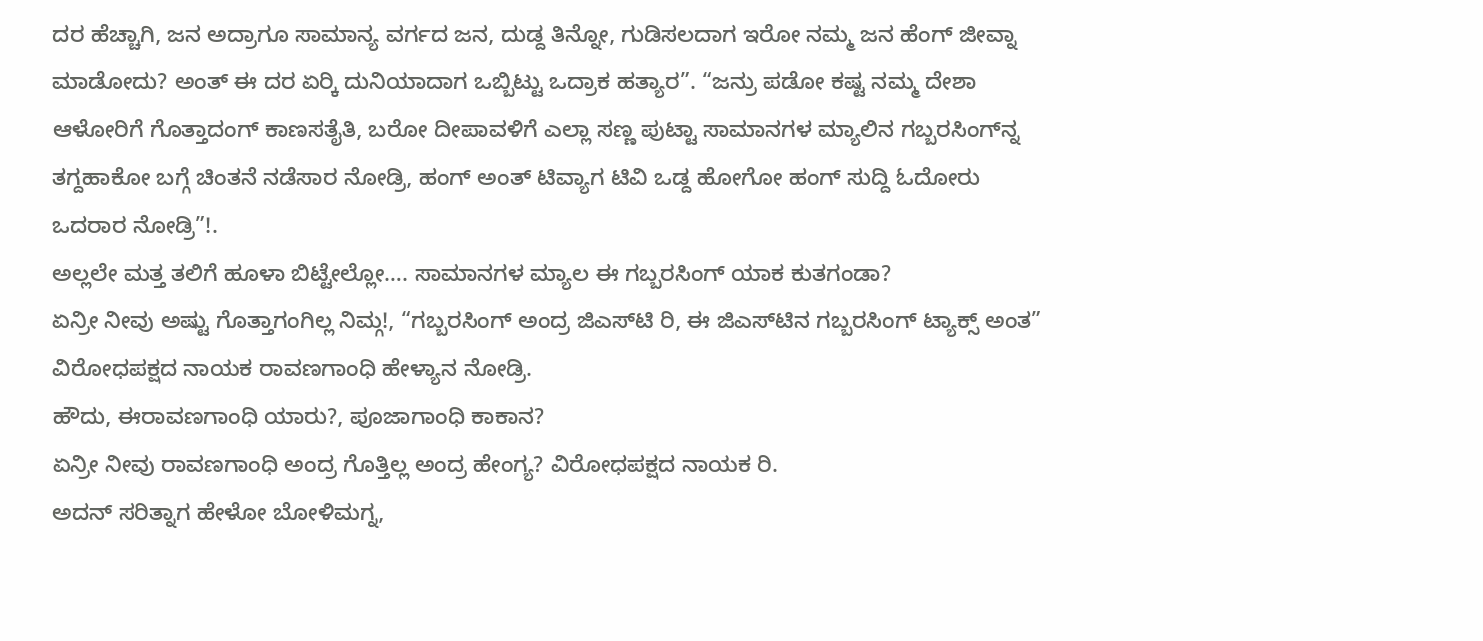ದರ ಹೆಚ್ಚಾಗಿ, ಜನ ಅದ್ರಾಗೂ ಸಾಮಾನ್ಯ ವರ್ಗದ ಜನ, ದುಡ್ದ ತಿನ್ನೋ, ಗುಡಿಸಲದಾಗ ಇರೋ ನಮ್ಮ ಜನ ಹೆಂಗ್ ಜೀವ್ನಾ ಮಾಡೋದು? ಅಂತ್ ಈ ದರ ಏರ‍್ಕಿ ದುನಿಯಾದಾಗ ಒಬ್ಬಿಟ್ಟು ಒದ್ರಾಕ ಹತ್ಯಾರ”. “ಜನ್ರು ಪಡೋ ಕಷ್ಟ ನಮ್ಮ ದೇಶಾ ಆಳೋರಿಗೆ ಗೊತ್ತಾದಂಗ್ ಕಾಣಸತೈತಿ, ಬರೋ ದೀಪಾವಳಿಗೆ ಎಲ್ಲಾ ಸಣ್ಣ ಪುಟ್ಟಾ ಸಾಮಾನಗಳ ಮ್ಯಾಲಿನ ಗಬ್ಬರಸಿಂಗ್‌ನ್ನ ತಗ್ದಹಾಕೋ ಬಗ್ಗೆ ಚಿಂತನೆ ನಡೆಸಾರ ನೋಡ್ರಿ, ಹಂಗ್ ಅಂತ್ ಟಿವ್ಯಾಗ ಟಿವಿ ಒಡ್ದ ಹೋಗೋ ಹಂಗ್ ಸುದ್ದಿ ಓದೋರು ಒದರಾರ ನೋಡ್ರಿ”!.
ಅಲ್ಲಲೇ ಮತ್ತ ತಲಿಗೆ ಹೂಳಾ ಬಿಟ್ಟೇಲ್ಲೋ…. ಸಾಮಾನಗಳ ಮ್ಯಾಲ ಈ ಗಬ್ಬರಸಿಂಗ್ ಯಾಕ ಕುತಗಂಡಾ?
ಏನ್ರೀ ನೀವು ಅಷ್ಟು ಗೊತ್ತಾಗಂಗಿಲ್ಲ ನಿಮ್ಗ!, “ಗಬ್ಬರಸಿಂಗ್ ಅಂದ್ರ ಜಿಎಸ್‌ಟಿ ರಿ, ಈ ಜಿಎಸ್‌ಟಿನ ಗಬ್ಬರಸಿಂಗ್ ಟ್ಯಾಕ್ಸ್ ಅಂತ” ವಿರೋಧಪಕ್ಷದ ನಾಯಕ ರಾವಣಗಾಂಧಿ ಹೇಳ್ಯಾನ ನೋಡ್ರಿ.
ಹೌದು, ಈರಾವಣಗಾಂಧಿ ಯಾರು?, ಪೂಜಾಗಾಂಧಿ ಕಾಕಾನ?
ಏನ್ರೀ ನೀವು ರಾವಣಗಾಂಧಿ ಅಂದ್ರ ಗೊತ್ತಿಲ್ಲ ಅಂದ್ರ ಹೇಂಗ್ಯ? ವಿರೋಧಪಕ್ಷದ ನಾಯಕ ರಿ.
ಅದನ್ ಸರಿತ್ನಾಗ ಹೇಳೋ ಬೋಳಿಮಗ್ನ,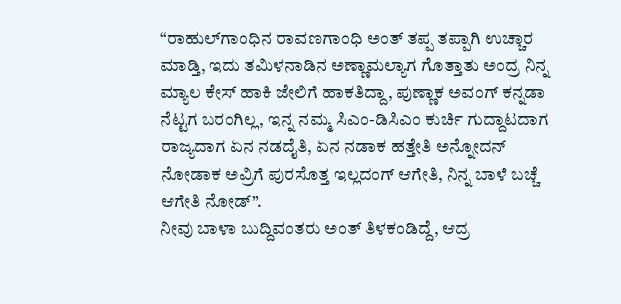“ರಾಹುಲ್‌ಗಾಂಧಿನ ರಾವಣಗಾಂಧಿ ಅಂತ್ ತಪ್ಪ ತಪ್ಪಾಗಿ ಉಚ್ಚಾರ ಮಾಡ್ತಿ, ಇದು ತಮಿಳನಾಡಿನ ಅಣ್ಣಾಮಲ್ಯಾಗ ಗೊತ್ತಾತು ಅಂದ್ರ ನಿನ್ನ ಮ್ಯಾಲ ಕೇಸ್ ಹಾಕಿ ಜೇಲಿಗೆ ಹಾಕತಿದ್ದಾ, ಪುಣ್ಣಾಕ ಅವಂಗ್ ಕನ್ನಡಾ ನೆಟ್ಟಗ ಬರಂಗಿಲ್ಲ, ಇನ್ನ ನಮ್ಮ ಸಿಎಂ-ಡಿಸಿಎಂ ಕುರ್ಚಿ ಗುದ್ದಾಟದಾಗ ರಾಜ್ಯದಾಗ ಏನ ನಡದೈತಿ, ಏನ ನಡಾಕ ಹತ್ತೇತಿ ಅನ್ನೋದನ್ ನೋಡಾಕ ಅವ್ರಿಗೆ ಪುರಸೊತ್ತ ಇಲ್ಲದಂಗ್ ಆಗೇತಿ, ನಿನ್ನ ಬಾಳೆ ಬಚ್ಚೆ ಆಗೇತಿ ನೋಡ್”.
ನೀವು ಬಾಳಾ ಬುದ್ದಿವಂತರು ಅಂತ್ ತಿಳಕಂಡಿದ್ದೆ, ಆದ್ರ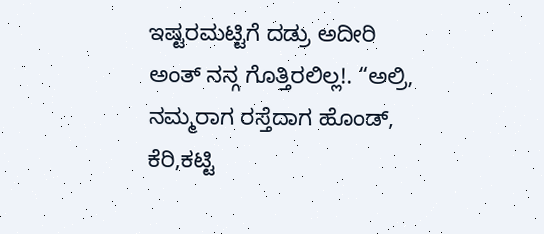ಇಷ್ಟರಮಟ್ಟಿಗೆ ದಡ್ರು ಅದೀರಿ ಅಂತ್ ನನ್ಗ ಗೊತ್ತಿರಲಿಲ್ಲ!. “ಅಲ್ರಿ, ನಮ್ಮರಾಗ ರಸ್ತೆದಾಗ ಹೊಂಡ್, ಕೆರಿ,ಕಟ್ಟಿ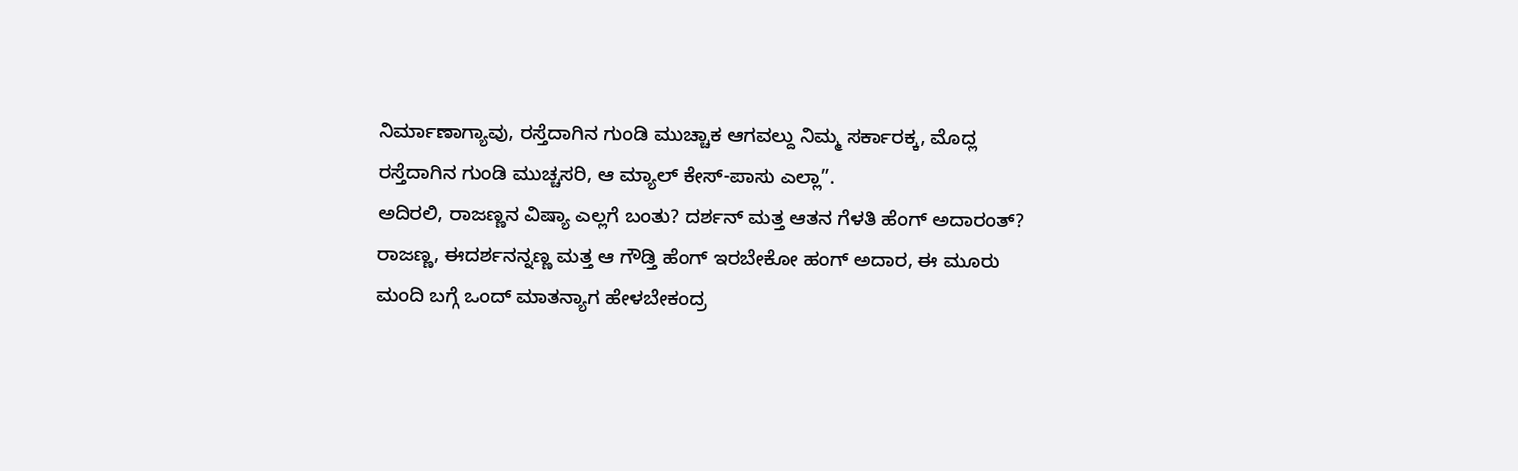ನಿರ್ಮಾಣಾಗ್ಯಾವು, ರಸ್ತೆದಾಗಿನ ಗುಂಡಿ ಮುಚ್ಚಾಕ ಆಗವಲ್ದು ನಿಮ್ಮ ಸರ್ಕಾರಕ್ಕ, ಮೊದ್ಲ ರಸ್ತೆದಾಗಿನ ಗುಂಡಿ ಮುಚ್ಚಸರಿ, ಆ ಮ್ಯಾಲ್ ಕೇಸ್-ಪಾಸು ಎಲ್ಲಾ”.
ಅದಿರಲಿ, ರಾಜಣ್ಣನ ವಿಷ್ಯಾ ಎಲ್ಲಗೆ ಬಂತು? ದರ್ಶನ್ ಮತ್ತ ಆತನ ಗೆಳತಿ ಹೆಂಗ್ ಅದಾರಂತ್?
ರಾಜಣ್ಣ, ಈದರ್ಶನನ್ನಣ್ಣ ಮತ್ತ ಆ ಗೌಡ್ತಿ ಹೆಂಗ್ ಇರಬೇಕೋ ಹಂಗ್ ಅದಾರ, ಈ ಮೂರು ಮಂದಿ ಬಗ್ಗೆ ಒಂದ್ ಮಾತನ್ಯಾಗ ಹೇಳಬೇಕಂದ್ರ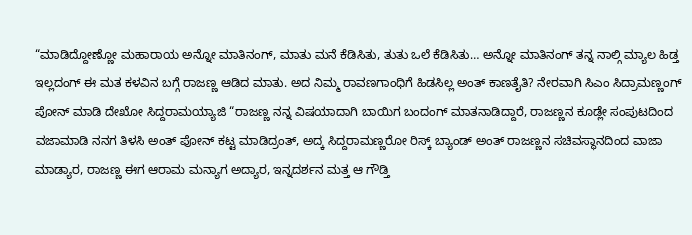“ಮಾಡಿದ್ದೋಣ್ಣೋ ಮಹಾರಾಯ ಅನ್ನೋ ಮಾತಿನಂಗ್, ಮಾತು ಮನೆ ಕೆಡಿಸಿತು, ತುತು ಒಲೆ ಕೆಡಿಸಿತು… ಅನ್ನೋ ಮಾತಿನಂಗ್ ತನ್ನ ನಾಲ್ಗಿ ಮ್ಯಾಲ ಹಿಡ್ತ ಇಲ್ಲದಂಗ್ ಈ ಮತ ಕಳವಿನ ಬಗ್ಗೆ ರಾಜಣ್ಣ ಆಡಿದ ಮಾತು. ಅದ ನಿಮ್ಮ ರಾವಣಗಾಂಧಿಗೆ ಹಿಡಸಿಲ್ಲ ಅಂತ್ ಕಾಣತೈತಿ? ನೇರವಾಗಿ ಸಿಎಂ ಸಿದ್ರಾಮಣ್ಣಂಗ್ ಪೋನ್ ಮಾಡಿ ದೇಖೋ ಸಿದ್ದರಾಮಯ್ಯಾಜಿ “ರಾಜಣ್ಣ ನನ್ನ ವಿಷಯಾದಾಗಿ ಬಾಯಿಗ ಬಂದಂಗ್ ಮಾತನಾಡಿದ್ದಾರೆ, ರಾಜಣ್ಣನ ಕೂಡ್ಲೇ ಸಂಪುಟದಿಂದ ವಜಾಮಾಡಿ ನನಗ ತಿಳಸಿ ಅಂತ್ ಪೋನ್ ಕಟ್ಟ ಮಾಡಿದ್ರಂತ್, ಅದ್ಕ ಸಿದ್ದರಾಮಣ್ಣರೋ ರಿಸ್ಕ್ ಬ್ಯಾಂಡ್ ಅಂತ್ ರಾಜಣ್ಣನ ಸಚಿವಸ್ಥಾನದಿಂದ ವಾಜಾ ಮಾಡ್ಯಾರ, ರಾಜಣ್ಣ ಈಗ ಆರಾಮ ಮನ್ಯಾಗ ಅದ್ಯಾರ, ಇನ್ನದರ್ಶನ ಮತ್ತ ಆ ಗೌಡ್ತಿ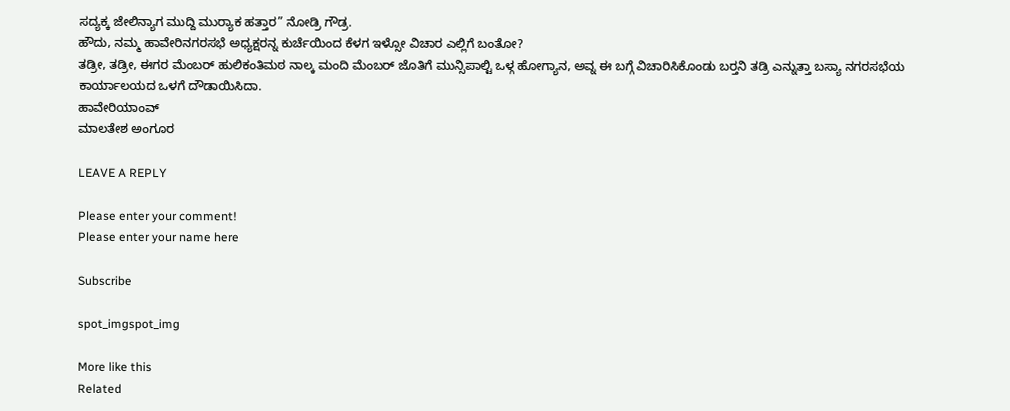ಸದ್ಯಕ್ಕ ಜೇಲಿನ್ಯಾಗ ಮುದ್ದಿ ಮುರ‍್ಯಾಕ ಹತ್ತಾರ” ನೋಡ್ರಿ ಗೌಡ್ರ.
ಹೌದು, ನಮ್ಮ ಹಾವೇರಿನಗರಸಭೆ ಅಧ್ಯಕ್ಷರನ್ನ ಕುರ್ಚೆಯಿಂದ ಕೆಳಗ ಇಳ್ಸೋ ವಿಚಾರ ಎಲ್ಲಿಗೆ ಬಂತೋ?
ತಡ್ರೀ, ತಡ್ರೀ, ಈಗರ ಮೆಂಬರ್ ಹುಲಿಕಂತಿಮಠ ನಾಲ್ಕ ಮಂದಿ ಮೆಂಬರ್ ಜೊತಿಗೆ ಮುನ್ಸಿಪಾಲ್ಟಿ ಒಳ್ಗ ಹೋಗ್ಯಾನ, ಅವ್ನ ಈ ಬಗ್ಗೆ ವಿಚಾರಿಸಿಕೊಂಡು ಬರ‍್ತನಿ ತಡ್ರಿ ಎನ್ನುತ್ತಾ ಬಸ್ಯಾ ನಗರಸಭೆಯ ಕಾರ್ಯಾಲಯದ ಒಳಗೆ ದೌಡಾಯಿಸಿದಾ.
ಹಾವೇರಿಯಾಂವ್
ಮಾಲತೇಶ ಅಂಗೂರ

LEAVE A REPLY

Please enter your comment!
Please enter your name here

Subscribe

spot_imgspot_img

More like this
Related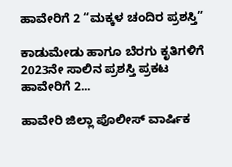ಹಾವೇರಿಗೆ 2 “ಮಕ್ಕಳ ಚಂದಿರ ಪ್ರಶಸ್ತಿ”

ಕಾಡುಮೇಡು ಹಾಗೂ ಬೆರಗು ಕೃತಿಗಳಿಗೆ 2023ನೇ ಸಾಲಿನ ಪ್ರಶಸ್ತಿ ಪ್ರಕಟ ಹಾವೇರಿಗೆ 2...

ಹಾವೇರಿ ಜಿಲ್ಲಾ ಪೊಲೀಸ್ ವಾರ್ಷಿಕ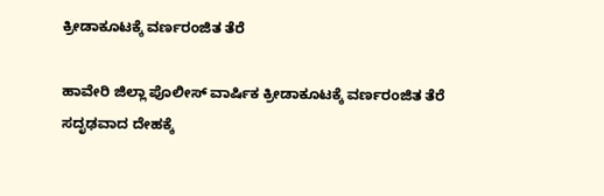ಕ್ರೀಡಾಕೂಟಕ್ಕೆ ವರ್ಣರಂಜಿತ ತೆರೆ

ಹಾವೇರಿ ಜಿಲ್ಲಾ ಪೊಲೀಸ್ ವಾರ್ಷಿಕ ಕ್ರೀಡಾಕೂಟಕ್ಕೆ ವರ್ಣರಂಜಿತ ತೆರೆ ಸದೃಢವಾದ ದೇಹಕ್ಕೆ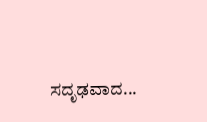ಸದೃಢವಾದ...